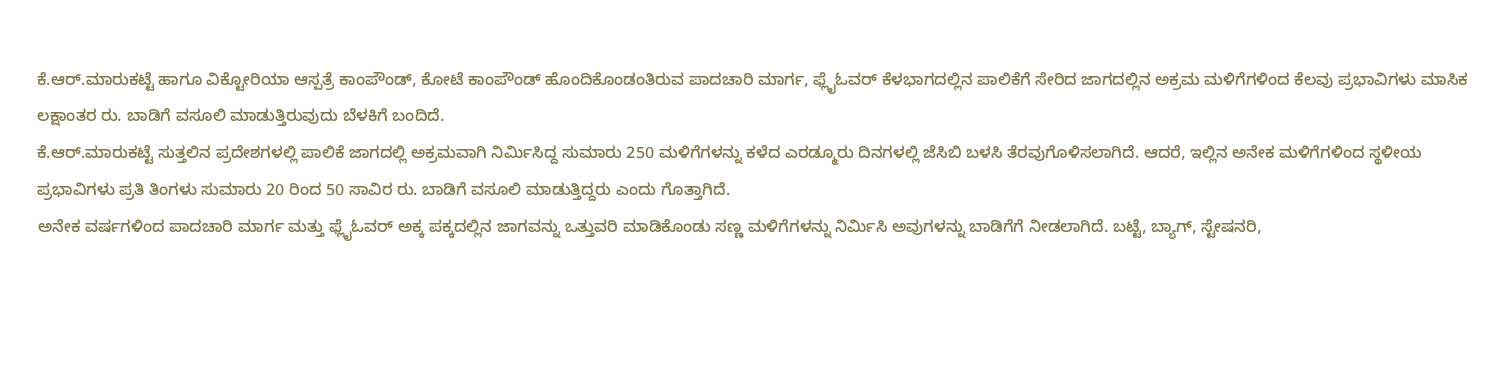ಕೆ.ಆರ್.ಮಾರುಕಟ್ಟೆ ಹಾಗೂ ವಿಕ್ಟೋರಿಯಾ ಆಸ್ಪತ್ರೆ ಕಾಂಪೌಂಡ್, ಕೋಟೆ ಕಾಂಪೌಂಡ್ ಹೊಂದಿಕೊಂಡಂತಿರುವ ಪಾದಚಾರಿ ಮಾರ್ಗ, ಫ್ಲೈಓವರ್ ಕೆಳಭಾಗದಲ್ಲಿನ ಪಾಲಿಕೆಗೆ ಸೇರಿದ ಜಾಗದಲ್ಲಿನ ಅಕ್ರಮ ಮಳಿಗೆಗಳಿಂದ ಕೆಲವು ಪ್ರಭಾವಿಗಳು ಮಾಸಿಕ ಲಕ್ಷಾಂತರ ರು. ಬಾಡಿಗೆ ವಸೂಲಿ ಮಾಡುತ್ತಿರುವುದು ಬೆಳಕಿಗೆ ಬಂದಿದೆ.
ಕೆ.ಆರ್.ಮಾರುಕಟ್ಟೆ ಸುತ್ತಲಿನ ಪ್ರದೇಶಗಳಲ್ಲಿ ಪಾಲಿಕೆ ಜಾಗದಲ್ಲಿ ಅಕ್ರಮವಾಗಿ ನಿರ್ಮಿಸಿದ್ದ ಸುಮಾರು 250 ಮಳಿಗೆಗಳನ್ನು ಕಳೆದ ಎರಡ್ಮೂರು ದಿನಗಳಲ್ಲಿ ಜೆಸಿಬಿ ಬಳಸಿ ತೆರವುಗೊಳಿಸಲಾಗಿದೆ. ಆದರೆ, ಇಲ್ಲಿನ ಅನೇಕ ಮಳಿಗೆಗಳಿಂದ ಸ್ಥಳೀಯ ಪ್ರಭಾವಿಗಳು ಪ್ರತಿ ತಿಂಗಳು ಸುಮಾರು 20 ರಿಂದ 50 ಸಾವಿರ ರು. ಬಾಡಿಗೆ ವಸೂಲಿ ಮಾಡುತ್ತಿದ್ದರು ಎಂದು ಗೊತ್ತಾಗಿದೆ.
ಅನೇಕ ವರ್ಷಗಳಿಂದ ಪಾದಚಾರಿ ಮಾರ್ಗ ಮತ್ತು ಫ್ಲೈಓವರ್ ಅಕ್ಕ ಪಕ್ಕದಲ್ಲಿನ ಜಾಗವನ್ನು ಒತ್ತುವರಿ ಮಾಡಿಕೊಂಡು ಸಣ್ಣ ಮಳಿಗೆಗಳನ್ನು ನಿರ್ಮಿಸಿ ಅವುಗಳನ್ನು ಬಾಡಿಗೆಗೆ ನೀಡಲಾಗಿದೆ. ಬಟ್ಟೆ, ಬ್ಯಾಗ್, ಸ್ಟೇಷನರಿ,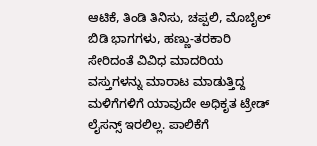ಆಟಿಕೆ, ತಿಂಡಿ ತಿನಿಸು, ಚಪ್ಪಲಿ, ಮೊಬೈಲ್ ಬಿಡಿ ಭಾಗಗಳು, ಹಣ್ಣು-ತರಕಾರಿ ಸೇರಿದಂತೆ ವಿವಿಧ ಮಾದರಿಯ ವಸ್ತುಗಳನ್ನು ಮಾರಾಟ ಮಾಡುತ್ತಿದ್ದ ಮಳಿಗೆಗಳಿಗೆ ಯಾವುದೇ ಅಧಿಕೃತ ಟ್ರೇಡ್ ಲೈಸನ್ಸ್ ಇರಲಿಲ್ಲ. ಪಾಲಿಕೆಗೆ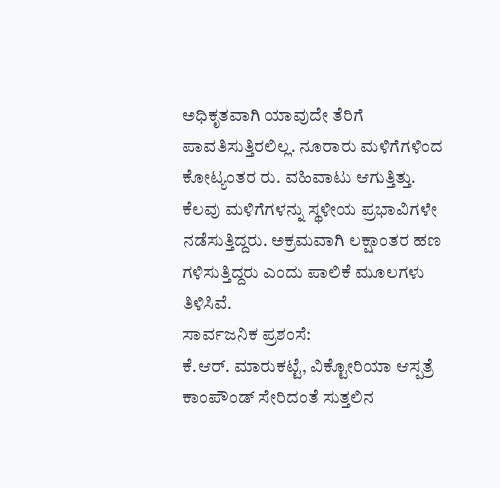ಅಧಿಕೃತವಾಗಿ ಯಾವುದೇ ತೆರಿಗೆ ಪಾವತಿಸುತ್ತಿರಲಿಲ್ಲ. ನೂರಾರು ಮಳಿಗೆಗಳಿಂದ ಕೋಟ್ಯಂತರ ರು. ವಹಿವಾಟು ಆಗುತ್ತಿತ್ತು. ಕೆಲವು ಮಳಿಗೆಗಳನ್ನು ಸ್ಥಳೀಯ ಪ್ರಭಾವಿಗಳೇ ನಡೆಸುತ್ತಿದ್ದರು. ಅಕ್ರಮವಾಗಿ ಲಕ್ಷಾಂತರ ಹಣ ಗಳಿಸುತ್ತಿದ್ದರು ಎಂದು ಪಾಲಿಕೆ ಮೂಲಗಳು ತಿಳಿಸಿವೆ.
ಸಾರ್ವಜನಿಕ ಪ್ರಶಂಸೆ:
ಕೆ.ಆರ್. ಮಾರುಕಟ್ಟೆ, ವಿಕ್ಟೋರಿಯಾ ಆಸ್ಪತ್ರೆ ಕಾಂಪೌಂಡ್ ಸೇರಿದಂತೆ ಸುತ್ತಲಿನ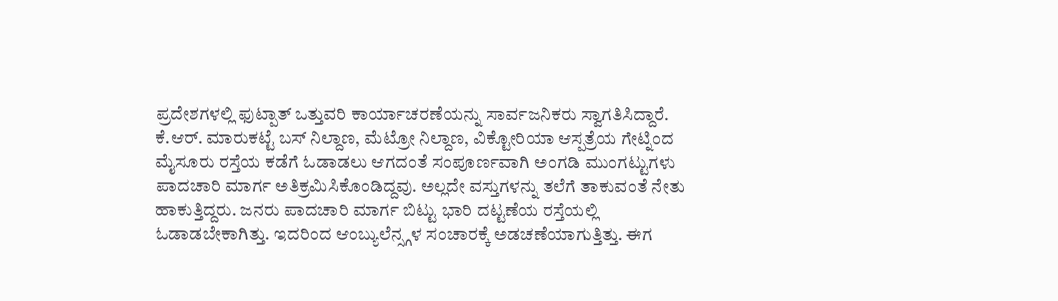ಪ್ರದೇಶಗಳಲ್ಲಿ ಫುಟ್ಪಾತ್ ಒತ್ತುವರಿ ಕಾರ್ಯಾಚರಣೆಯನ್ನು ಸಾರ್ವಜನಿಕರು ಸ್ವಾಗತಿಸಿದ್ದಾರೆ. ಕೆ.ಆರ್. ಮಾರುಕಟ್ಟೆ ಬಸ್ ನಿಲ್ದಾಣ, ಮೆಟ್ರೋ ನಿಲ್ದಾಣ, ವಿಕ್ಟೋರಿಯಾ ಆಸ್ಪತ್ರೆಯ ಗೇಟ್ನಿಂದ ಮೈಸೂರು ರಸ್ತೆಯ ಕಡೆಗೆ ಓಡಾಡಲು ಆಗದಂತೆ ಸಂಪೂರ್ಣವಾಗಿ ಅಂಗಡಿ ಮುಂಗಟ್ಟುಗಳು ಪಾದಚಾರಿ ಮಾರ್ಗ ಅತಿಕ್ರಮಿಸಿಕೊಂಡಿದ್ದವು. ಅಲ್ಲದೇ ವಸ್ತುಗಳನ್ನು ತಲೆಗೆ ತಾಕುವಂತೆ ನೇತು ಹಾಕುತ್ತಿದ್ದರು. ಜನರು ಪಾದಚಾರಿ ಮಾರ್ಗ ಬಿಟ್ಟು ಭಾರಿ ದಟ್ಟಣೆಯ ರಸ್ತೆಯಲ್ಲಿ ಓಡಾಡಬೇಕಾಗಿತ್ತು. ಇದರಿಂದ ಆಂಬ್ಯುಲೆನ್ಸ್ಗಳ ಸಂಚಾರಕ್ಕೆ ಅಡಚಣೆಯಾಗುತ್ತಿತ್ತು. ಈಗ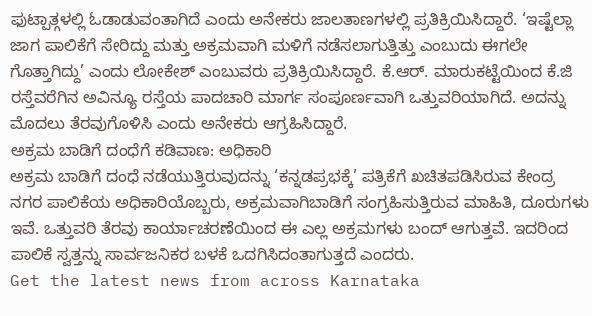ಫುಟ್ಪಾತ್ಗಳಲ್ಲಿ ಓಡಾಡುವಂತಾಗಿದೆ ಎಂದು ಅನೇಕರು ಜಾಲತಾಣಗಳಲ್ಲಿ ಪ್ರತಿಕ್ರಿಯಿಸಿದ್ದಾರೆ. ‘ಇಷ್ಟೆಲ್ಲಾ ಜಾಗ ಪಾಲಿಕೆಗೆ ಸೇರಿದ್ದು ಮತ್ತು ಅಕ್ರಮವಾಗಿ ಮಳಿಗೆ ನಡೆಸಲಾಗುತ್ತಿತ್ತು ಎಂಬುದು ಈಗಲೇ ಗೊತ್ತಾಗಿದ್ದು’ ಎಂದು ಲೋಕೇಶ್ ಎಂಬುವರು ಪ್ರತಿಕ್ರಿಯಿಸಿದ್ದಾರೆ. ಕೆ.ಆರ್. ಮಾರುಕಟ್ಟೆಯಿಂದ ಕೆ.ಜಿ ರಸ್ತೆವರೆಗಿನ ಅವಿನ್ಯೂ ರಸ್ತೆಯ ಪಾದಚಾರಿ ಮಾರ್ಗ ಸಂಪೂರ್ಣವಾಗಿ ಒತ್ತುವರಿಯಾಗಿದೆ. ಅದನ್ನು ಮೊದಲು ತೆರವುಗೊಳಿಸಿ ಎಂದು ಅನೇಕರು ಆಗ್ರಹಿಸಿದ್ದಾರೆ.
ಅಕ್ರಮ ಬಾಡಿಗೆ ದಂಧೆಗೆ ಕಡಿವಾಣ: ಅಧಿಕಾರಿ
ಅಕ್ರಮ ಬಾಡಿಗೆ ದಂಧೆ ನಡೆಯುತ್ತಿರುವುದನ್ನು ‘ಕನ್ನಡಪ್ರಭಕ್ಕೆ’ ಪತ್ರಿಕೆಗೆ ಖಚಿತಪಡಿಸಿರುವ ಕೇಂದ್ರ ನಗರ ಪಾಲಿಕೆಯ ಅಧಿಕಾರಿಯೊಬ್ಬರು, ಅಕ್ರಮವಾಗಿಬಾಡಿಗೆ ಸಂಗ್ರಹಿಸುತ್ತಿರುವ ಮಾಹಿತಿ, ದೂರುಗಳು ಇವೆ. ಒತ್ತುವರಿ ತೆರವು ಕಾರ್ಯಾಚರಣೆಯಿಂದ ಈ ಎಲ್ಲ ಅಕ್ರಮಗಳು ಬಂದ್ ಆಗುತ್ತವೆ. ಇದರಿಂದ ಪಾಲಿಕೆ ಸ್ವತ್ತನ್ನು ಸಾರ್ವಜನಿಕರ ಬಳಕೆ ಒದಗಿಸಿದಂತಾಗುತ್ತದೆ ಎಂದರು.
Get the latest news from across Karnataka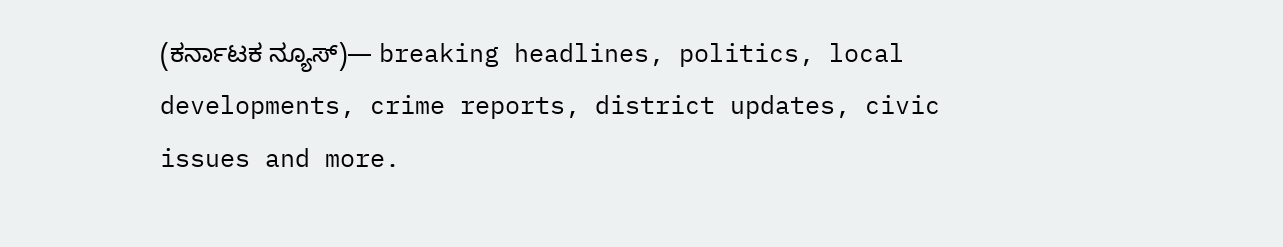(ಕರ್ನಾಟಕ ನ್ಯೂಸ್)— breaking headlines, politics, local developments, crime reports, district updates, civic issues and more.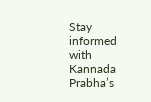Stay informed with Kannada Prabha’s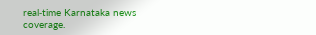real‑time Karnataka news coverage.